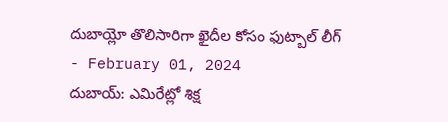దుబాయ్లో తొలిసారిగా ఖైదీల కోసం ఫుట్బాల్ లీగ్
- February 01, 2024
దుబాయ్: ఎమిరేట్లో శిక్ష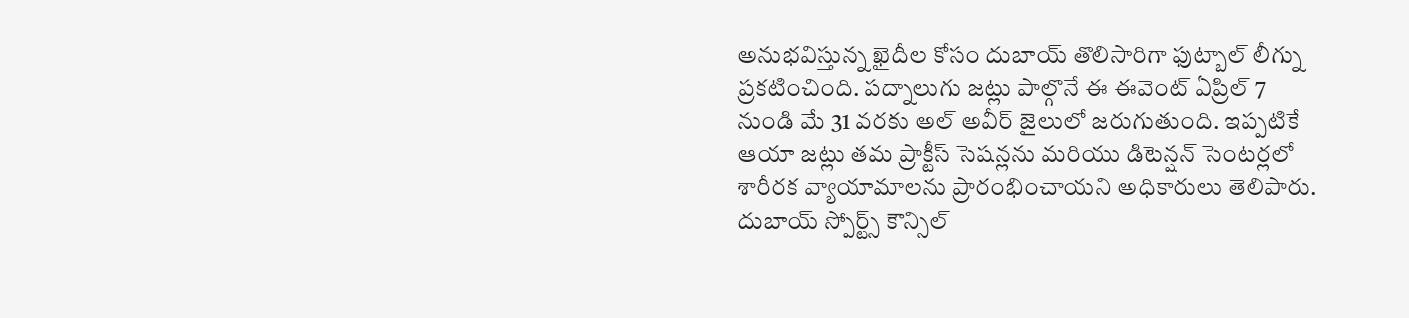అనుభవిస్తున్న ఖైదీల కోసం దుబాయ్ తొలిసారిగా ఫుట్బాల్ లీగ్ను ప్రకటించింది. పద్నాలుగు జట్లు పాల్గొనే ఈ ఈవెంట్ ఏప్రిల్ 7 నుండి మే 31 వరకు అల్ అవీర్ జైలులో జరుగుతుంది. ఇప్పటికే ఆయా జట్లు తమ ప్రాక్టీస్ సెషన్లను మరియు డిటెన్షన్ సెంటర్లలో శారీరక వ్యాయామాలను ప్రారంభించాయని అధికారులు తెలిపారు. దుబాయ్ స్పోర్ట్స్ కౌన్సిల్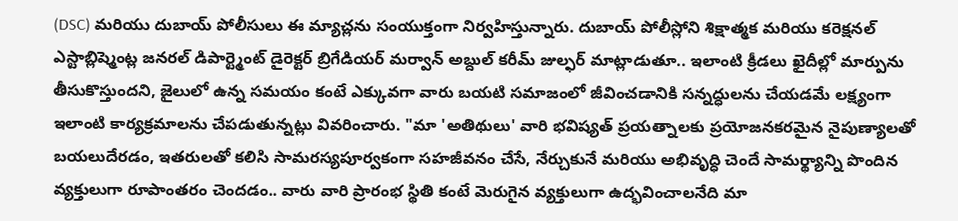(DSC) మరియు దుబాయ్ పోలీసులు ఈ మ్యాచ్లను సంయుక్తంగా నిర్వహిస్తున్నారు. దుబాయ్ పోలీస్లోని శిక్షాత్మక మరియు కరెక్షనల్ ఎస్టాబ్లిష్మెంట్ల జనరల్ డిపార్ట్మెంట్ డైరెక్టర్ బ్రిగేడియర్ మర్వాన్ అబ్దుల్ కరీమ్ జుల్ఫర్ మాట్లాడుతూ.. ఇలాంటి క్రీడలు ఖైదీల్లో మార్పును తీసుకొస్తుందని, జైలులో ఉన్న సమయం కంటే ఎక్కువగా వారు బయటి సమాజంలో జీవించడానికి సన్నద్ధులను చేయడమే లక్ష్యంగా ఇలాంటి కార్యక్రమాలను చేపడుతున్నట్లు వివరించారు. "మా 'అతిథులు' వారి భవిష్యత్ ప్రయత్నాలకు ప్రయోజనకరమైన నైపుణ్యాలతో బయలుదేరడం, ఇతరులతో కలిసి సామరస్యపూర్వకంగా సహజీవనం చేసే, నేర్చుకునే మరియు అభివృద్ధి చెందే సామర్థ్యాన్ని పొందిన వ్యక్తులుగా రూపాంతరం చెందడం.. వారు వారి ప్రారంభ స్థితి కంటే మెరుగైన వ్యక్తులుగా ఉద్భవించాలనేది మా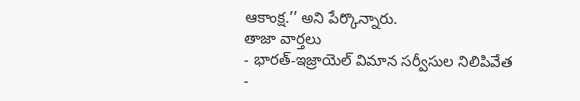ఆకాంక్ష.’’ అని పేర్కొన్నారు.
తాజా వార్తలు
- భారత్-ఇజ్రాయెల్ విమాన సర్వీసుల నిలిపివేత
-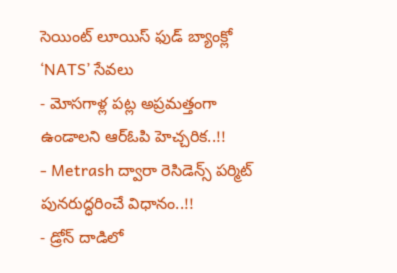సెయింట్ లూయిస్ ఫుడ్ బ్యాంక్లో ‘NATS’ సేవలు
- మోసగాళ్ల పట్ల అప్రమత్తంగా ఉండాలని ఆర్ఓపి హెచ్చరిక..!!
- Metrash ద్వారా రెసిడెన్స్ పర్మిట్ పునరుద్ధరించే విధానం..!!
- డ్రోన్ దాడిలో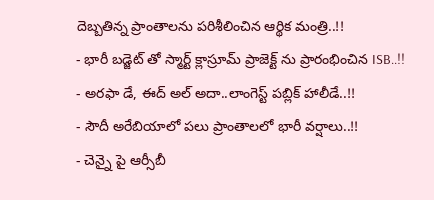దెబ్బతిన్న ప్రాంతాలను పరిశీలించిన ఆర్థిక మంత్రి..!!
- భారీ బడ్జెట్ తో స్మార్ట్ క్లాస్రూమ్ ప్రాజెక్ట్ ను ప్రారంభించిన ISB..!!
- అరఫా డే, ఈద్ అల్ అదా..లాంగెస్ట్ పబ్లిక్ హాలీడే..!!
- సౌదీ అరేబియాలో పలు ప్రాంతాలలో భారీ వర్షాలు..!!
- చెన్నై పై ఆర్సీబీ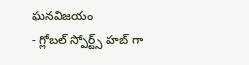ఘనవిజయం
- గ్లోబల్ స్పోర్ట్స్ హబ్ గా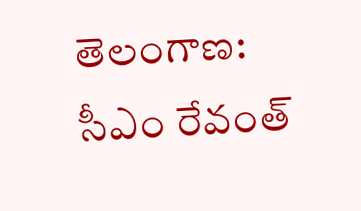తెలంగాణ: సీఎం రేవంత్